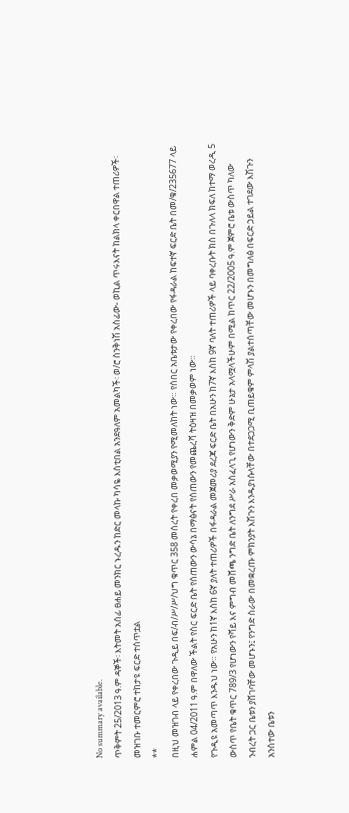No summary available.
ጥቅምት 25/2013 ዓ.ም ዳኞች፡ እትመት አሰፊ ፀሐይ መንክር ኑረዱን ከድር መላኩ ካሳዬ እስቲበል አንደዓለም አመልካች፡ ወ/ሮ ስንቅነሽ አስፊው- ወኪል ጥሩእናት ከልክላ ቀርበዋል ተጠሪዎች፡
መዝገቡ ተመርምሮ ተከታዩ ፍርድ ተሰጥቷል
**
በዚህ መዝገብ ላይ የቀረበው ጉዲይ በፍ/ብ/ሥ/ሥ/ህግ ቁጥር 358 መሰረት የቀረበ መቃወሚያን የሚመለከት ነው። የሰበር አቤቱታው የቀረበው የፋዳራል ከፍተኛ ፍርድ ቤት በመ/ቁ/235677 ላይ ሐምል 04/2011 ዓ.ም በዋለው ችልት የስር ፍርድ ቤት የሰጠውን ውሳኔ በማፅናት የሰጠውን የመጨረሻ ትዕዛዝ በመቃወም ነው።
የጉዲዩ አመጣጥ እንዱህ ነው። የአሁን ከ1ኛ እስከ 6ኛ ያለት ተጠሪዎች በፋዳራል መጀመሪያ ደረጃ ፍርድ ቤት በአሁን ከ7ኛ እስከ 9ኛ ባለት ተጠሪዎች ላይ ባቀረቡት ክስ በጉለላ ክፍለ ከተማ ወረዲ 5 ውስጥ የቤት ቁጥር 789/3 የሆነውን የሻይ እና ምግብ መሸጫ ንግድ ቤት ለንግደ ሥራ አስፈላጊ የሆነውን ቅድም ሁኔታ አላሟላችሁም በሚል ከጥር 22/2005 ዓ.ም ጀምሮ ቤቱ ውስጥ ካለው ንብረት ጋር ቤቱን ያሸገባቸው መሆኑን፤ የንግድ ስራው በመቋረጡ ምክንያት እሽጉን እንዱያነሱላቸው በተደጋጋሚ ቢጠይቁም ምላሽ ያልተሰጣቸው መሆኑን በመግለፅ በፍርድ ኃይል ተገደው እሽጉን አንስተው ቤቱን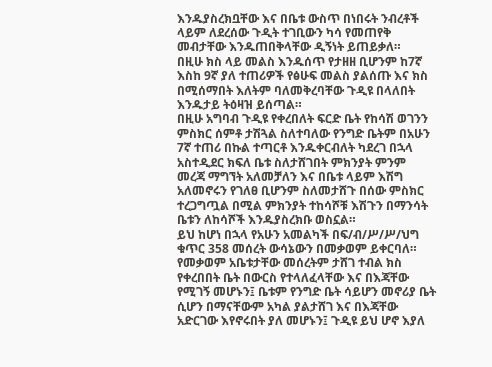እንዱያስረክቧቸው እና በቤቱ ውስጥ በነበሩት ንብረቶች ላይም ለደረሰው ጉዲት ተገቢውን ካሳ የመጠየቅ መብታቸው እንዱጠበቅላቸው ዲኝነት ይጠይቃለ።
በዚሁ ክስ ላይ መልስ እንዱሰጥ የታዘዘ ቢሆንም ከ7ኛ እስከ 9ኛ ያለ ተጠሪዎች የፅሁፍ መልስ ያልሰጡ እና ክስ በሚሰማበት እለትም ባለመቅረባቸው ጉዲዩ በላለበት እንዱታይ ትዕዛዝ ይሰጣል።
በዚሁ አግባብ ጉዲዩ የቀረበለት ፍርድ ቤት የከሳሽ ወገንን ምስክር ሰምቶ ታሽጓል ስለተባለው የንግድ ቤትም በአሁን 7ኛ ተጠሪ በኩል ተጣርቶ እንዱቀርብለት ካደረገ በኋላ አስተዲደር ክፍለ ቤቱ ስለታሸገበት ምክንያት ምንም መረጃ ማግኘት አለመቻለን እና በቤቱ ላይም እሽግ አለመኖሩን የገለፀ ቢሆንም ስለመታሸጉ በሰው ምስክር ተረጋግጧል በሚል ምክንያት ተከሳሾቹ እሽጉን በማንሳት ቤቱን ለከሳሾች እንዱያስረክቡ ወስኗል።
ይህ ከሆነ በኋላ የአሁን አመልካች በፍ/ብ/ሥ/ሥ/ህግ ቁጥር 358 መሰረት ውሳኔውን በመቃወም ይቀርባለ። የመቃወም አቤቱታቸው መሰረትም ታሸገ ተብል ክስ የቀረበበት ቤት በውርስ የተላለፈላቸው እና በእጃቸው የሚገኝ መሆኑን፤ ቤቱም የንግድ ቤት ሳይሆን መኖሪያ ቤት ሲሆን በማናቸውም አካል ያልታሸገ እና በእጃቸው አድርገው እየኖሩበት ያለ መሆኑን፤ ጉዲዩ ይህ ሆኖ እያለ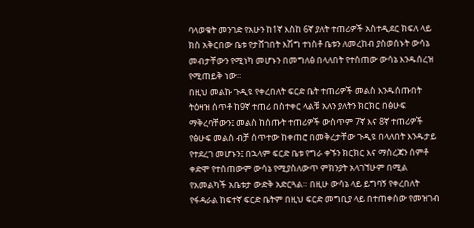ባላወቁት መንገድ የአሁን ከ1ኛ እስከ 6ኛ ያለት ተጠሪዎች አስተዲደር ክፍለ ላይ ክስ አቅርበው ቤቱ የታሸገበት እሽግ ተነስቶ ቤቱን ለመረከብ ያስወሰኑት ውሳኔ መብታቸውን የሚነካ መሆኑን በመግለፅ በላለበት የተሰጠው ውሳኔ እንዱሰረዝ የሚጠይቅ ነው።
በዚህ መልኩ ጉዲዩ የቀረበለት ፍርድ ቤት ተጠሪዎች መልስ እንዱሰጡበት ትዕዛዝ ሰጥቶ ከ9ኛ ተጠሪ በስተቀር ላልቹ አለን ያለትን ክርክር በፅሁፍ ማቅረባቸውን፤ መልስ ከሰጡት ተጠሪዎች ውስጥም 7ኛ እና 8ኛ ተጠሪዎች የፅሁፍ መልስ ብቻ ሰጥተው ከቀጠሮ በመቅረታቸው ጉዲዩ በላለበት እንዱታይ የተደረገ መሆኑን፤ በኋላም ፍርድ ቤቱ የግራ ቀኙን ክርክር እና ማስረጃን ሰምቶ ቀድሞ የተሰጠውም ውሳኔ የሚያስለውጥ ምክንያት አላገኘሁም በሚል የአመልካች አቤቱታ ውድቅ አድርጓል። በዚሁ ውሳኔ ላይ ይግባኝ የቀረበለት የፋዳራል ከፍተኛ ፍርድ ቤትም በዚህ ፍርድ መግቢያ ላይ በተጠቀሰው የመዝገብ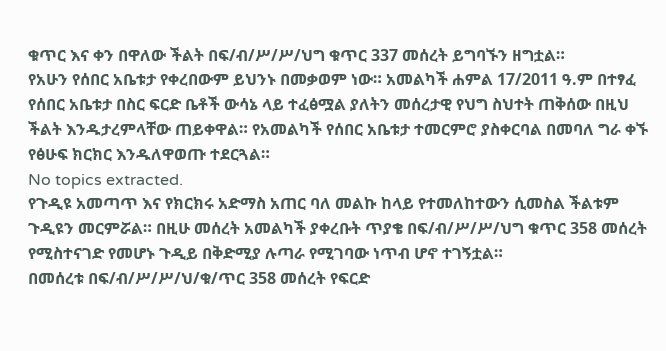ቁጥር እና ቀን በዋለው ችልት በፍ/ብ/ሥ/ሥ/ህግ ቁጥር 337 መሰረት ይግባኙን ዘግቷል።
የአሁን የሰበር አቤቱታ የቀረበውም ይህንኑ በመቃወም ነው። አመልካች ሐምል 17/2011 ዓ.ም በተፃፈ የሰበር አቤቱታ በስር ፍርድ ቤቶች ውሳኔ ላይ ተፈፅሟል ያለትን መሰረታዊ የህግ ስህተት ጠቅሰው በዚህ ችልት እንዱታረምላቸው ጠይቀዋል። የአመልካች የሰበር አቤቱታ ተመርምሮ ያስቀርባል በመባለ ግራ ቀኙ የፅሁፍ ክርክር እንዱለዋወጡ ተደርጓል።
No topics extracted.
የጉዲዩ አመጣጥ እና የክርክሩ አድማስ አጠር ባለ መልኩ ከላይ የተመለከተውን ሲመስል ችልቱም ጉዲዩን መርምሯል። በዚሁ መሰረት አመልካች ያቀረቡት ጥያቄ በፍ/ብ/ሥ/ሥ/ህግ ቁጥር 358 መሰረት የሚስተናገድ የመሆኑ ጉዲይ በቅድሚያ ሉጣራ የሚገባው ነጥብ ሆኖ ተገኝቷል።
በመሰረቱ በፍ/ብ/ሥ/ሥ/ህ/ቁ/ጥር 358 መሰረት የፍርድ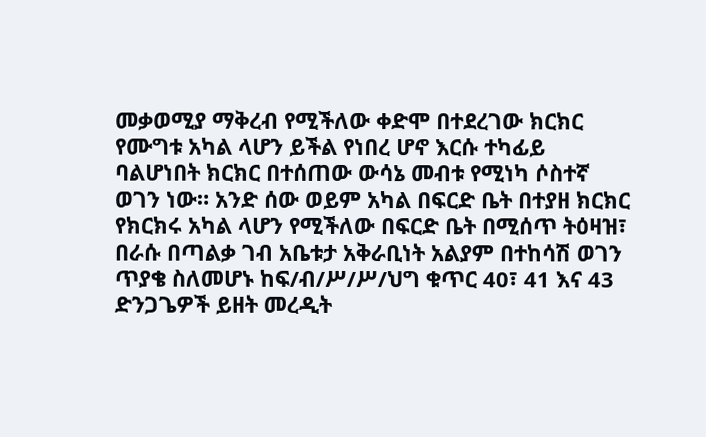መቃወሚያ ማቅረብ የሚችለው ቀድሞ በተደረገው ክርክር የሙግቱ አካል ላሆን ይችል የነበረ ሆኖ እርሱ ተካፊይ ባልሆነበት ክርክር በተሰጠው ውሳኔ መብቱ የሚነካ ሶስተኛ ወገን ነው። አንድ ሰው ወይም አካል በፍርድ ቤት በተያዘ ክርክር የክርክሩ አካል ላሆን የሚችለው በፍርድ ቤት በሚሰጥ ትዕዛዝ፣ በራሱ በጣልቃ ገብ አቤቱታ አቅራቢነት አልያም በተከሳሽ ወገን ጥያቄ ስለመሆኑ ከፍ/ብ/ሥ/ሥ/ህግ ቁጥር 40፣ 41 እና 43 ድንጋጌዎች ይዘት መረዲት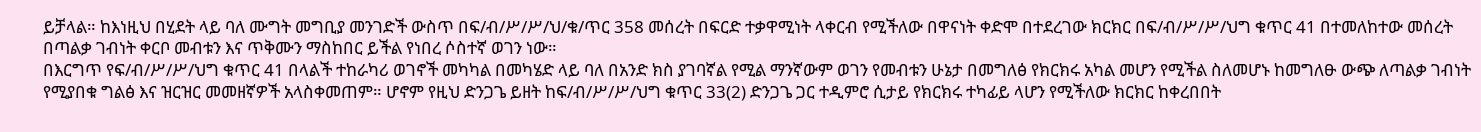ይቻላል። ከእነዚህ በሂደት ላይ ባለ ሙግት መግቢያ መንገድች ውስጥ በፍ/ብ/ሥ/ሥ/ህ/ቁ/ጥር 358 መሰረት በፍርድ ተቃዋሚነት ላቀርብ የሚችለው በዋናነት ቀድሞ በተደረገው ክርክር በፍ/ብ/ሥ/ሥ/ህግ ቁጥር 41 በተመለከተው መሰረት በጣልቃ ገብነት ቀርቦ መብቱን እና ጥቅሙን ማስከበር ይችል የነበረ ሶስተኛ ወገን ነው።
በእርግጥ የፍ/ብ/ሥ/ሥ/ህግ ቁጥር 41 በላልች ተከራካሪ ወገኖች መካካል በመካሄድ ላይ ባለ በአንድ ክስ ያገባኛል የሚል ማንኛውም ወገን የመብቱን ሁኔታ በመግለፅ የክርክሩ አካል መሆን የሚችል ስለመሆኑ ከመግለፁ ውጭ ለጣልቃ ገብነት የሚያበቁ ግልፅ እና ዝርዝር መመዘኛዎች አላስቀመጠም። ሆኖም የዚህ ድንጋጌ ይዘት ከፍ/ብ/ሥ/ሥ/ህግ ቁጥር 33(2) ድንጋጌ ጋር ተዲምሮ ሲታይ የክርክሩ ተካፊይ ላሆን የሚችለው ክርክር ከቀረበበት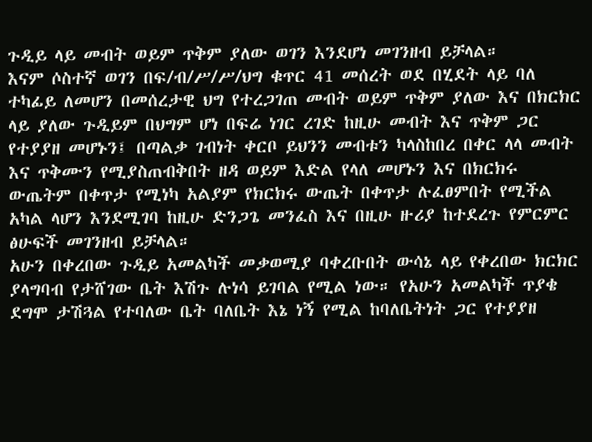ጉዲይ ላይ መብት ወይም ጥቅም ያለው ወገን እንደሆነ መገንዘብ ይቻላል።
እናም ሶስተኛ ወገን በፍ/ብ/ሥ/ሥ/ህግ ቁጥር 41 መሰረት ወደ በሂደት ላይ ባለ ተካፊይ ለመሆን በመሰረታዊ ህግ የተረጋገጠ መብት ወይም ጥቅም ያለው እና በክርክር ላይ ያለው ጉዲይም በህግም ሆነ በፍሬ ነገር ረገድ ከዚሁ መብት እና ጥቅም ጋር የተያያዘ መሆኑን፤ በጣልቃ ገብነት ቀርቦ ይህንን መብቱን ካላስከበረ በቀር ላላ መብት እና ጥቅሙን የሚያስጠብቅበት ዘዳ ወይም እድል የላለ መሆኑን እና በክርክሩ ውጤትም በቀጥታ የሚነካ አልያም የክርክሩ ውጤት በቀጥታ ሉፈፀምበት የሚችል አካል ላሆን እንደሚገባ ከዚሁ ድንጋጌ መንፈስ እና በዚሁ ዙሪያ ከተደረጉ የምርምር ፅሁፍች መገንዘብ ይቻላል።
አሁን በቀረበው ጉዲይ አመልካች መቃወሚያ ባቀረቡበት ውሳኔ ላይ የቀረበው ክርክር ያላግባብ የታሸገው ቤት እሽጉ ሉነሳ ይገባል የሚል ነው። የአሁን አመልካች ጥያቄ ደግሞ ታሽጓል የተባለው ቤት ባለቤት እኔ ነኝ የሚል ከባለቤትነት ጋር የተያያዘ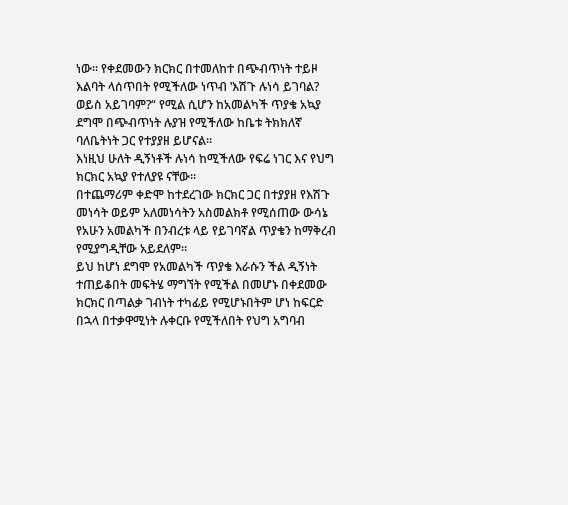ነው። የቀደመውን ክርክር በተመለከተ በጭብጥነት ተይዞ እልባት ላሰጥበት የሚችለው ነጥብ ‛እሽጉ ሉነሳ ይገባል? ወይስ አይገባም?“ የሚል ሲሆን ከአመልካች ጥያቄ አኳያ ደግሞ በጭብጥነት ሉያዝ የሚችለው ከቤቱ ትክክለኛ ባለቤትነት ጋር የተያያዘ ይሆናል።
እነዚህ ሁለት ዲኝነቶች ሉነሳ ከሚችለው የፍሬ ነገር እና የህግ ክርክር አኳያ የተለያዩ ናቸው።
በተጨማሪም ቀድሞ ከተደረገው ክርክር ጋር በተያያዘ የእሽጉ መነሳት ወይም አለመነሳትን አስመልክቶ የሚሰጠው ውሳኔ የአሁን አመልካች በንብረቱ ላይ የይገባኛል ጥያቄን ከማቅረብ የሚያግዲቸው አይደለም።
ይህ ከሆነ ደግሞ የአመልካች ጥያቄ እራሱን ችል ዲኝነት ተጠይቆበት መፍትሄ ማግኘት የሚችል በመሆኑ በቀደመው ክርክር በጣልቃ ገብነት ተካፊይ የሚሆኑበትም ሆነ ከፍርድ በኋላ በተቃዋሚነት ሉቀርቡ የሚችለበት የህግ አግባብ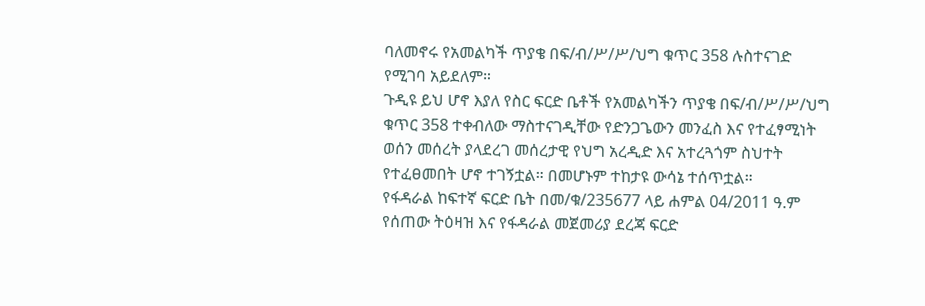ባለመኖሩ የአመልካች ጥያቄ በፍ/ብ/ሥ/ሥ/ህግ ቁጥር 358 ሉስተናገድ የሚገባ አይደለም።
ጉዲዩ ይህ ሆኖ እያለ የስር ፍርድ ቤቶች የአመልካችን ጥያቄ በፍ/ብ/ሥ/ሥ/ህግ ቁጥር 358 ተቀብለው ማስተናገዲቸው የድንጋጌውን መንፈስ እና የተፈፃሚነት ወሰን መሰረት ያላደረገ መሰረታዊ የህግ አረዲድ እና አተረጓጎም ስህተት የተፈፀመበት ሆኖ ተገኝቷል። በመሆኑም ተከታዩ ውሳኔ ተሰጥቷል።
የፋዳራል ከፍተኛ ፍርድ ቤት በመ/ቁ/235677 ላይ ሐምል 04/2011 ዓ.ም የሰጠው ትዕዛዝ እና የፋዳራል መጀመሪያ ደረጃ ፍርድ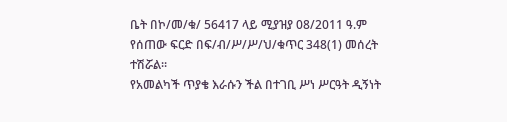ቤት በኮ/መ/ቁ/ 56417 ላይ ሚያዝያ 08/2011 ዓ.ም የሰጠው ፍርድ በፍ/ብ/ሥ/ሥ/ህ/ቁጥር 348(1) መሰረት ተሽሯል።
የአመልካች ጥያቄ እራሱን ችል በተገቢ ሥነ ሥርዓት ዲኝነት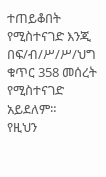ተጠይቆበት የሚስተናገድ እንጂ በፍ/ብ/ሥ/ሥ/ህግ ቁጥር 358 መሰረት የሚስተናገድ አይደለም።
የዚህን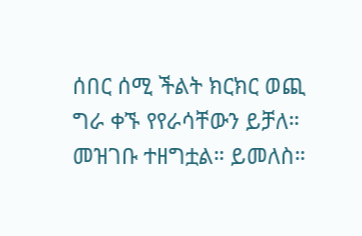ሰበር ሰሚ ችልት ክርክር ወጪ ግራ ቀኙ የየራሳቸውን ይቻለ።
መዝገቡ ተዘግቷል። ይመለስ።